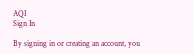AQI
Sign In

By signing in or creating an account, you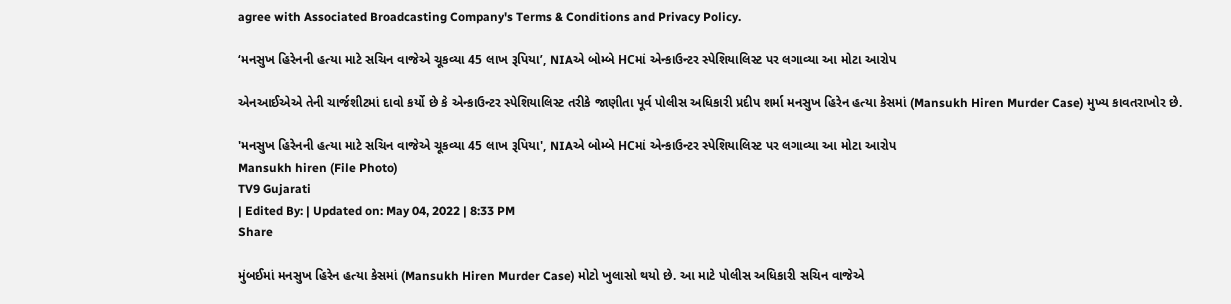agree with Associated Broadcasting Company's Terms & Conditions and Privacy Policy.

‘મનસુખ હિરેનની હત્યા માટે સચિન વાજેએ ચૂકવ્યા 45 લાખ રૂપિયા’, NIAએ બોમ્બે HCમાં એન્કાઉન્ટર સ્પેશિયાલિસ્ટ પર લગાવ્યા આ મોટા આરોપ

એનઆઈએએ તેની ચાર્જશીટમાં દાવો કર્યો છે કે એન્કાઉન્ટર સ્પેશિયાલિસ્ટ તરીકે જાણીતા પૂર્વ પોલીસ અધિકારી પ્રદીપ શર્મા મનસુખ હિરેન હત્યા કેસમાં (Mansukh Hiren Murder Case) મુખ્ય કાવતરાખોર છે.

'મનસુખ હિરેનની હત્યા માટે સચિન વાજેએ ચૂકવ્યા 45 લાખ રૂપિયા', NIAએ બોમ્બે HCમાં એન્કાઉન્ટર સ્પેશિયાલિસ્ટ પર લગાવ્યા આ મોટા આરોપ
Mansukh hiren (File Photo)
TV9 Gujarati
| Edited By: | Updated on: May 04, 2022 | 8:33 PM
Share

મુંબઈમાં મનસુખ હિરેન હત્યા કેસમાં (Mansukh Hiren Murder Case) મોટો ખુલાસો થયો છે. આ માટે પોલીસ અધિકારી સચિન વાજેએ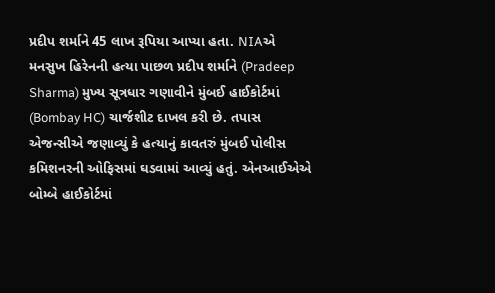પ્રદીપ શર્માને 45 લાખ રૂપિયા આપ્યા હતા. NIAએ મનસુખ હિરેનની હત્યા પાછળ પ્રદીપ શર્માને (Pradeep Sharma) મુખ્ય સૂત્રધાર ગણાવીને મુંબઈ હાઈકોર્ટમાં (Bombay HC) ચાર્જશીટ દાખલ કરી છે. તપાસ એજન્સીએ જણાવ્યું કે હત્યાનું કાવતરું મુંબઈ પોલીસ કમિશનરની ઓફિસમાં ઘડવામાં આવ્યું હતું. એનઆઈએએ બોમ્બે હાઈકોર્ટમાં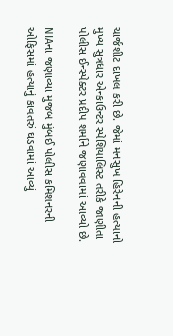ચાર્જશીટ દાખલ કરી છે. જેમાં મનસુખ હિરેનની હત્યાનો મુખ્ય સુત્રધાર એન્કાઉન્ટર સ્પેશિયાલિસ્ટ તરીકે જાણીતા પોલીસ ઈન્સ્પેક્ટર પ્રદીપ શર્માને જણાવવામાં આવ્યો છે.

NIAના જણાવ્યા મુજબ મુંબઈ પોલીસ કમિશનરની ઓફિસમાં હત્યાનું કાવતરું ઘડવામાં આવ્યું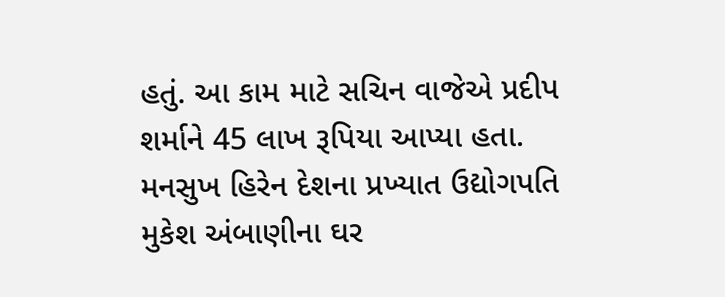હતું. આ કામ માટે સચિન વાજેએ પ્રદીપ શર્માને 45 લાખ રૂપિયા આપ્યા હતા. મનસુખ હિરેન દેશના પ્રખ્યાત ઉદ્યોગપતિ મુકેશ અંબાણીના ઘર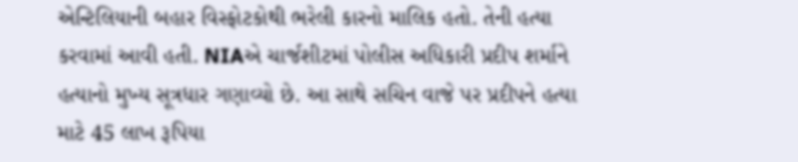એન્ટિલિયાની બહાર વિસ્ફોટકોથી ભરેલી કારનો માલિક હતો. તેની હત્યા કરવામાં આવી હતી. NIAએ ચાર્જશીટમાં પોલીસ અધિકારી પ્રદીપ શર્માને હત્યાનો મુખ્ય સૂત્રધાર ગણાવ્યો છે. આ સાથે સચિન વાજે પર પ્રદીપને હત્યા માટે 45 લાખ રૂપિયા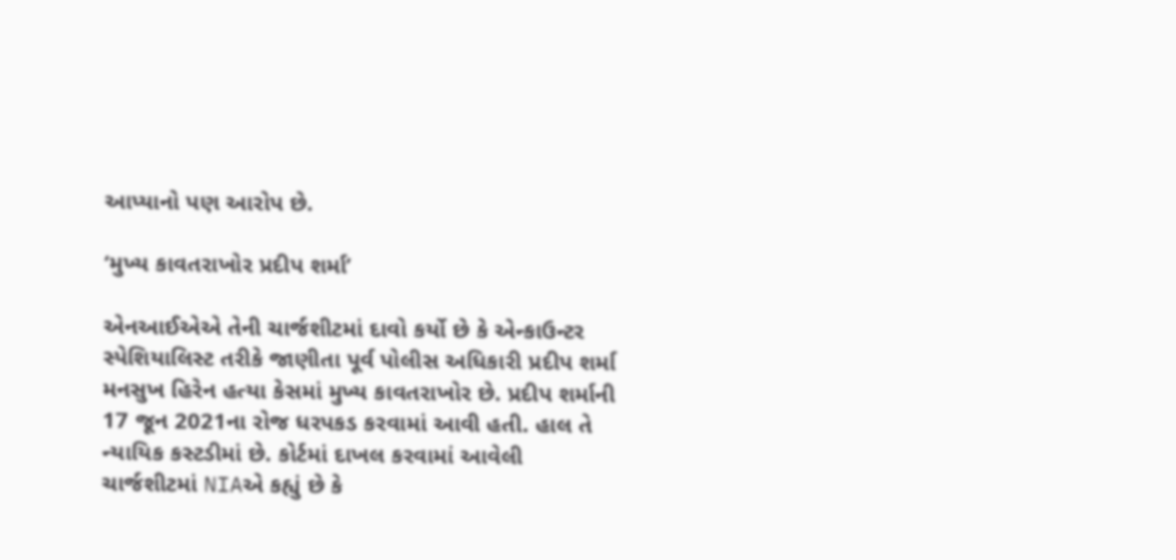આપ્યાનો પણ આરોપ છે.

‘મુખ્ય કાવતરાખોર પ્રદીપ શર્મા’

એનઆઈએએ તેની ચાર્જશીટમાં દાવો કર્યો છે કે એન્કાઉન્ટર સ્પેશિયાલિસ્ટ તરીકે જાણીતા પૂર્વ પોલીસ અધિકારી પ્રદીપ શર્મા મનસુખ હિરેન હત્યા કેસમાં મુખ્ય કાવતરાખોર છે. પ્રદીપ શર્માની 17 જૂન 2021ના રોજ ધરપકડ કરવામાં આવી હતી. હાલ તે ન્યાયિક કસ્ટડીમાં છે. કોર્ટમાં દાખલ કરવામાં આવેલી ચાર્જશીટમાં NIAએ કહ્યું છે કે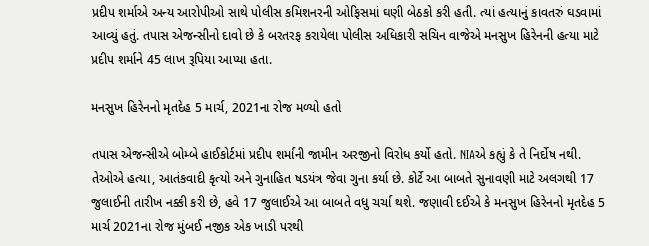પ્રદીપ શર્માએ અન્ય આરોપીઓ સાથે પોલીસ કમિશનરની ઓફિસમાં ઘણી બેઠકો કરી હતી. ત્યાં હત્યાનું કાવતરું ઘડવામાં આવ્યું હતું. તપાસ એજન્સીનો દાવો છે કે બરતરફ કરાયેલા પોલીસ અધિકારી સચિન વાજેએ મનસુખ હિરેનની હત્યા માટે પ્રદીપ શર્માને 45 લાખ રૂપિયા આપ્યા હતા.

મનસુખ હિરેનનો મૃતદેહ 5 માર્ચ, 2021ના રોજ મળ્યો હતો

તપાસ એજન્સીએ બોમ્બે હાઈકોર્ટમાં પ્રદીપ શર્માની જામીન અરજીનો વિરોધ કર્યો હતો. NIAએ કહ્યું કે તે નિર્દોષ નથી. તેઓએ હત્યા, આતંકવાદી કૃત્યો અને ગુનાહિત ષડયંત્ર જેવા ગુના કર્યા છે. કોર્ટે આ બાબતે સુનાવણી માટે અલગથી 17 જુલાઈની તારીખ નક્કી કરી છે, હવે 17 જુલાઈએ આ બાબતે વધુ ચર્ચા થશે. જણાવી દઈએ કે મનસુખ હિરેનનો મૃતદેહ 5 માર્ચ 2021ના રોજ મુંબઈ નજીક એક ખાડી પરથી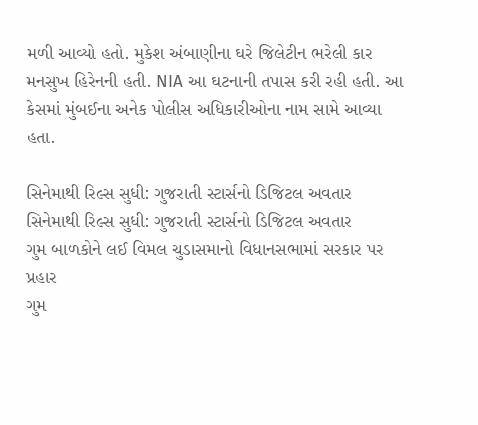મળી આવ્યો હતો. મુકેશ અંબાણીના ઘરે જિલેટીન ભરેલી કાર મનસુખ હિરેનની હતી. NIA આ ઘટનાની તપાસ કરી રહી હતી. આ કેસમાં મુંબઈના અનેક પોલીસ અધિકારીઓના નામ સામે આવ્યા હતા.

સિનેમાથી રિલ્સ સુધી: ગુજરાતી સ્ટાર્સનો ડિજિટલ અવતાર
સિનેમાથી રિલ્સ સુધી: ગુજરાતી સ્ટાર્સનો ડિજિટલ અવતાર
ગુમ બાળકોને લઈ વિમલ ચુડાસમાનો વિધાનસભામાં સરકાર પર પ્રહાર
ગુમ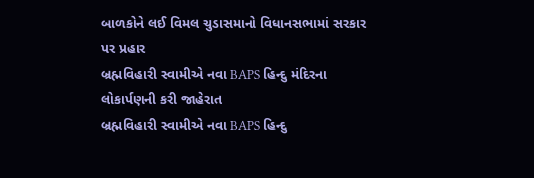બાળકોને લઈ વિમલ ચુડાસમાનો વિધાનસભામાં સરકાર પર પ્રહાર
બ્રહ્મવિહારી સ્વામીએ નવા BAPS હિન્દુ મંદિરના લોકાર્પણની કરી જાહેરાત
બ્રહ્મવિહારી સ્વામીએ નવા BAPS હિન્દુ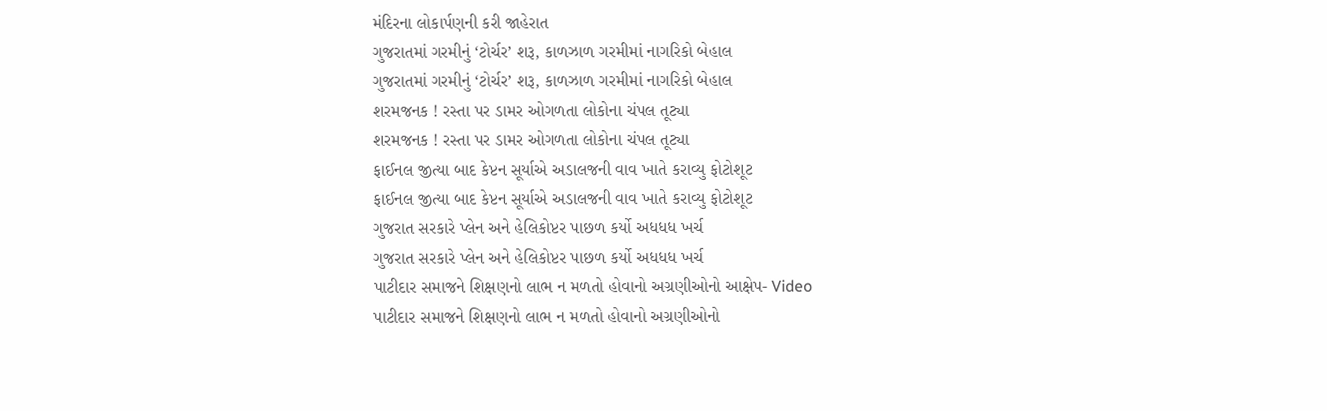મંદિરના લોકાર્પણની કરી જાહેરાત
ગુજરાતમાં ગરમીનું ‘ટોર્ચર’ શરૂ, કાળઝાળ ગરમીમાં નાગરિકો બેહાલ
ગુજરાતમાં ગરમીનું ‘ટોર્ચર’ શરૂ, કાળઝાળ ગરમીમાં નાગરિકો બેહાલ
શરમજનક ! રસ્તા પર ડામર ઓગળતા લોકોના ચંપલ તૂટ્યા
શરમજનક ! રસ્તા પર ડામર ઓગળતા લોકોના ચંપલ તૂટ્યા
ફાઈનલ જીત્યા બાદ કેપ્ટન સૂર્યાએ અડાલજની વાવ ખાતે કરાવ્યુ ફોટોશૂટ
ફાઈનલ જીત્યા બાદ કેપ્ટન સૂર્યાએ અડાલજની વાવ ખાતે કરાવ્યુ ફોટોશૂટ
ગુજરાત સરકારે પ્લેન અને હેલિકોપ્ટર પાછળ કર્યો અધધધ ખર્ચ
ગુજરાત સરકારે પ્લેન અને હેલિકોપ્ટર પાછળ કર્યો અધધધ ખર્ચ
પાટીદાર સમાજને શિક્ષણનો લાભ ન મળતો હોવાનો અગ્રણીઓનો આક્ષેપ- Video
પાટીદાર સમાજને શિક્ષણનો લાભ ન મળતો હોવાનો અગ્રણીઓનો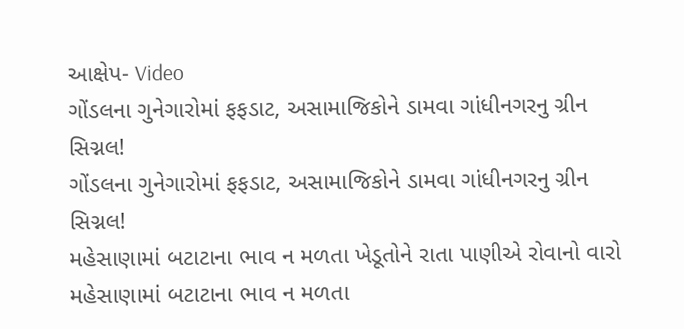આક્ષેપ- Video
ગોંડલના ગુનેગારોમાં ફફડાટ, અસામાજિકોને ડામવા ગાંધીનગરનુ ગ્રીન સિગ્નલ!
ગોંડલના ગુનેગારોમાં ફફડાટ, અસામાજિકોને ડામવા ગાંધીનગરનુ ગ્રીન સિગ્નલ!
મહેસાણામાં બટાટાના ભાવ ન મળતા ખેડૂતોને રાતા પાણીએ રોવાનો વારો
મહેસાણામાં બટાટાના ભાવ ન મળતા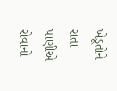ખેડૂતોને રાતા પાણીએ રોવાનો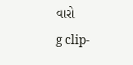વારો
g clip-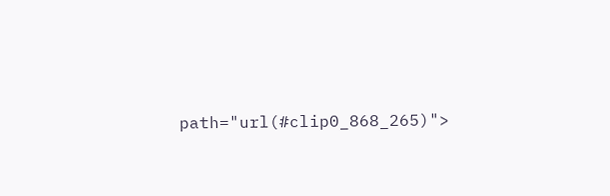path="url(#clip0_868_265)">